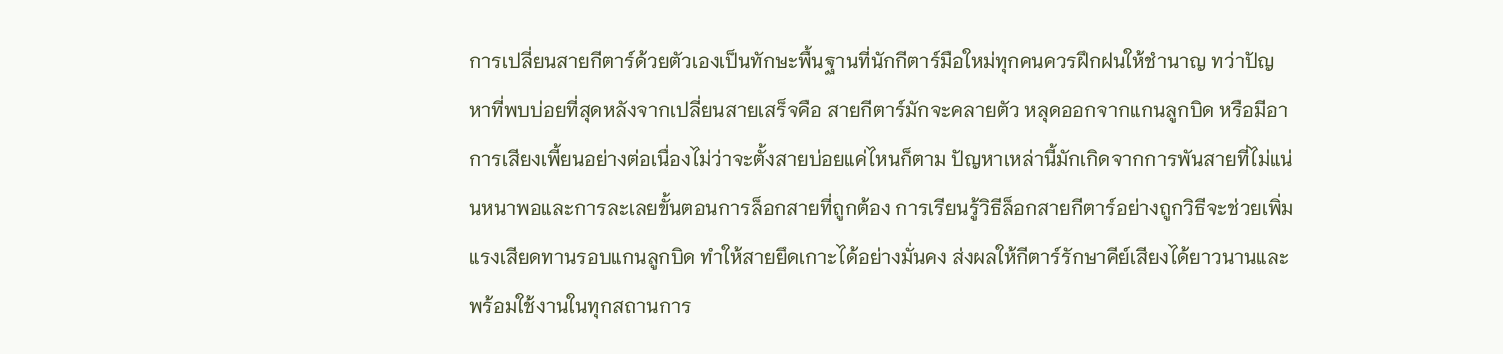การเปลี่ยนสายกีตาร์ด้วยตัวเองเป็นทักษะพื้นฐานที่นักกีตาร์มือใหม่ทุกคนควรฝึกฝนให้ชำนาญ ทว่าปัญหาที่พบบ่อยที่สุดหลังจากเปลี่ยนสายเสร็จคือ สายกีตาร์มักจะคลายตัว หลุดออกจากแกนลูกบิด หรือมีอาการเสียงเพี้ยนอย่างต่อเนื่องไม่ว่าจะตั้งสายบ่อยแค่ไหนก็ตาม ปัญหาเหล่านี้มักเกิดจากการพันสายที่ไม่แน่นหนาพอและการละเลยขั้นตอนการล็อกสายที่ถูกต้อง การเรียนรู้วิธีล็อกสายกีตาร์อย่างถูกวิธีจะช่วยเพิ่มแรงเสียดทานรอบแกนลูกบิด ทำให้สายยึดเกาะได้อย่างมั่นคง ส่งผลให้กีตาร์รักษาคีย์เสียงได้ยาวนานและพร้อมใช้งานในทุกสถานการ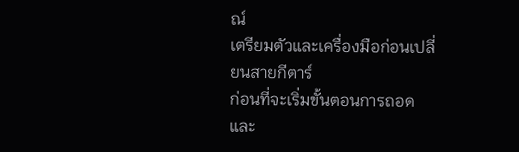ณ์
เตรียมตัวและเครื่องมือก่อนเปลี่ยนสายกีตาร์
ก่อนที่จะเริ่มขั้นตอนการถอดและ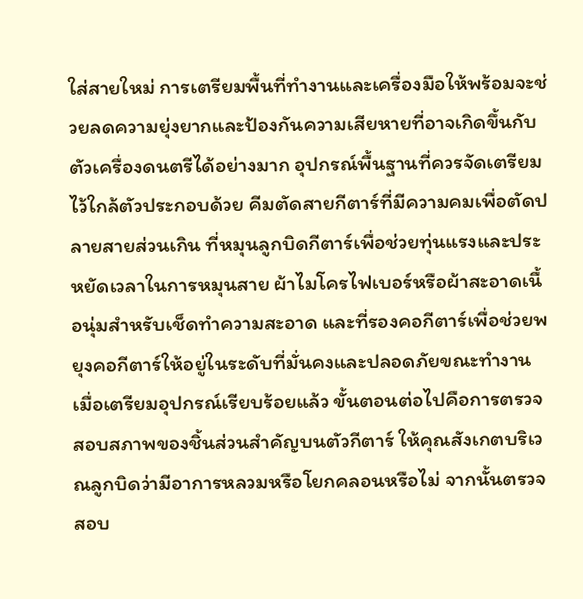ใส่สายใหม่ การเตรียมพื้นที่ทำงานและเครื่องมือให้พร้อมจะช่วยลดความยุ่งยากและป้องกันความเสียหายที่อาจเกิดขึ้นกับตัวเครื่องดนตรีได้อย่างมาก อุปกรณ์พื้นฐานที่ควรจัดเตรียมไว้ใกล้ตัวประกอบด้วย คีมตัดสายกีตาร์ที่มีความคมเพื่อตัดปลายสายส่วนเกิน ที่หมุนลูกบิดกีตาร์เพื่อช่วยทุ่นแรงและประหยัดเวลาในการหมุนสาย ผ้าไมโครไฟเบอร์หรือผ้าสะอาดเนื้อนุ่มสำหรับเช็ดทำความสะอาด และที่รองคอกีตาร์เพื่อช่วยพยุงคอกีตาร์ให้อยู่ในระดับที่มั่นคงและปลอดภัยขณะทำงาน
เมื่อเตรียมอุปกรณ์เรียบร้อยแล้ว ขั้นตอนต่อไปคือการตรวจสอบสภาพของชิ้นส่วนสำคัญบนตัวกีตาร์ ให้คุณสังเกตบริเวณลูกบิดว่ามีอาการหลวมหรือโยกคลอนหรือไม่ จากนั้นตรวจสอบ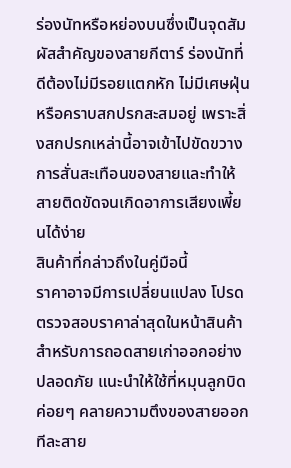ร่องนัทหรือหย่องบนซึ่งเป็นจุดสัมผัสสำคัญของสายกีตาร์ ร่องนัทที่ดีต้องไม่มีรอยแตกหัก ไม่มีเศษฝุ่นหรือคราบสกปรกสะสมอยู่ เพราะสิ่งสกปรกเหล่านี้อาจเข้าไปขัดขวางการสั่นสะเทือนของสายและทำให้สายติดขัดจนเกิดอาการเสียงเพี้ยนได้ง่าย
สินค้าที่กล่าวถึงในคู่มือนี้
ราคาอาจมีการเปลี่ยนแปลง โปรดตรวจสอบราคาล่าสุดในหน้าสินค้า
สำหรับการถอดสายเก่าออกอย่างปลอดภัย แนะนำให้ใช้ที่หมุนลูกบิดค่อยๆ คลายความตึงของสายออกทีละสาย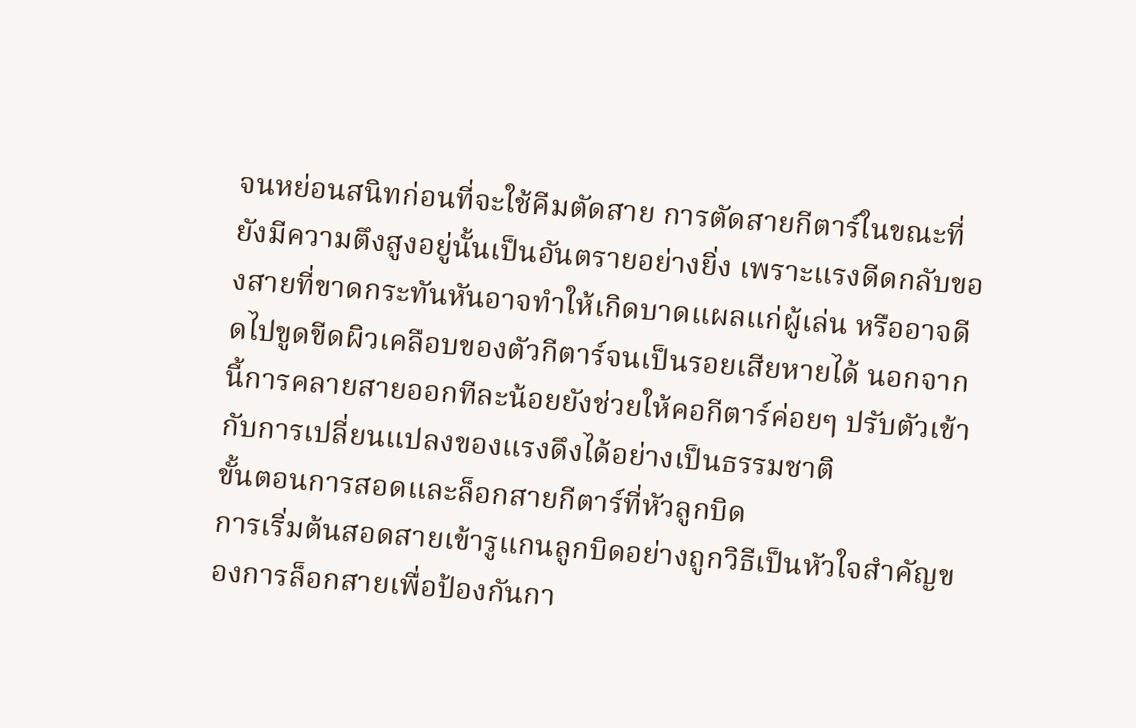จนหย่อนสนิทก่อนที่จะใช้คีมตัดสาย การตัดสายกีตาร์ในขณะที่ยังมีความตึงสูงอยู่นั้นเป็นอันตรายอย่างยิ่ง เพราะแรงดีดกลับของสายที่ขาดกระทันหันอาจทำให้เกิดบาดแผลแก่ผู้เล่น หรืออาจดีดไปขูดขีดผิวเคลือบของตัวกีตาร์จนเป็นรอยเสียหายได้ นอกจากนี้การคลายสายออกทีละน้อยยังช่วยให้คอกีตาร์ค่อยๆ ปรับตัวเข้ากับการเปลี่ยนแปลงของแรงดึงได้อย่างเป็นธรรมชาติ
ขั้นตอนการสอดและล็อกสายกีตาร์ที่หัวลูกบิด
การเริ่มต้นสอดสายเข้ารูแกนลูกบิดอย่างถูกวิธีเป็นหัวใจสำคัญของการล็อกสายเพื่อป้องกันกา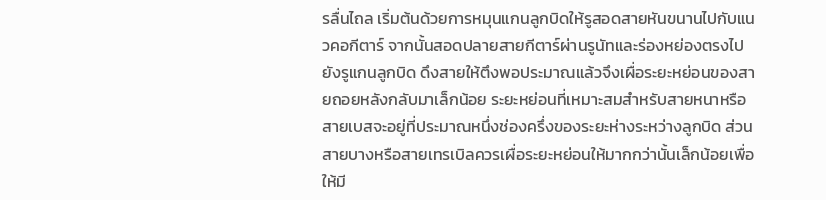รลื่นไถล เริ่มต้นด้วยการหมุนแกนลูกบิดให้รูสอดสายหันขนานไปกับแนวคอกีตาร์ จากนั้นสอดปลายสายกีตาร์ผ่านรูนัทและร่องหย่องตรงไปยังรูแกนลูกบิด ดึงสายให้ตึงพอประมาณแล้วจึงเผื่อระยะหย่อนของสายถอยหลังกลับมาเล็กน้อย ระยะหย่อนที่เหมาะสมสำหรับสายหนาหรือสายเบสจะอยู่ที่ประมาณหนึ่งช่องครึ่งของระยะห่างระหว่างลูกบิด ส่วนสายบางหรือสายเทรเบิลควรเผื่อระยะหย่อนให้มากกว่านั้นเล็กน้อยเพื่อให้มี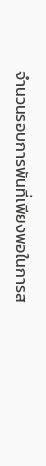จำนวนรอบการพันที่เพียงพอในการส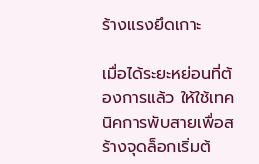ร้างแรงยึดเกาะ

เมื่อได้ระยะหย่อนที่ต้องการแล้ว ให้ใช้เทคนิคการพับสายเพื่อสร้างจุดล็อกเริ่มต้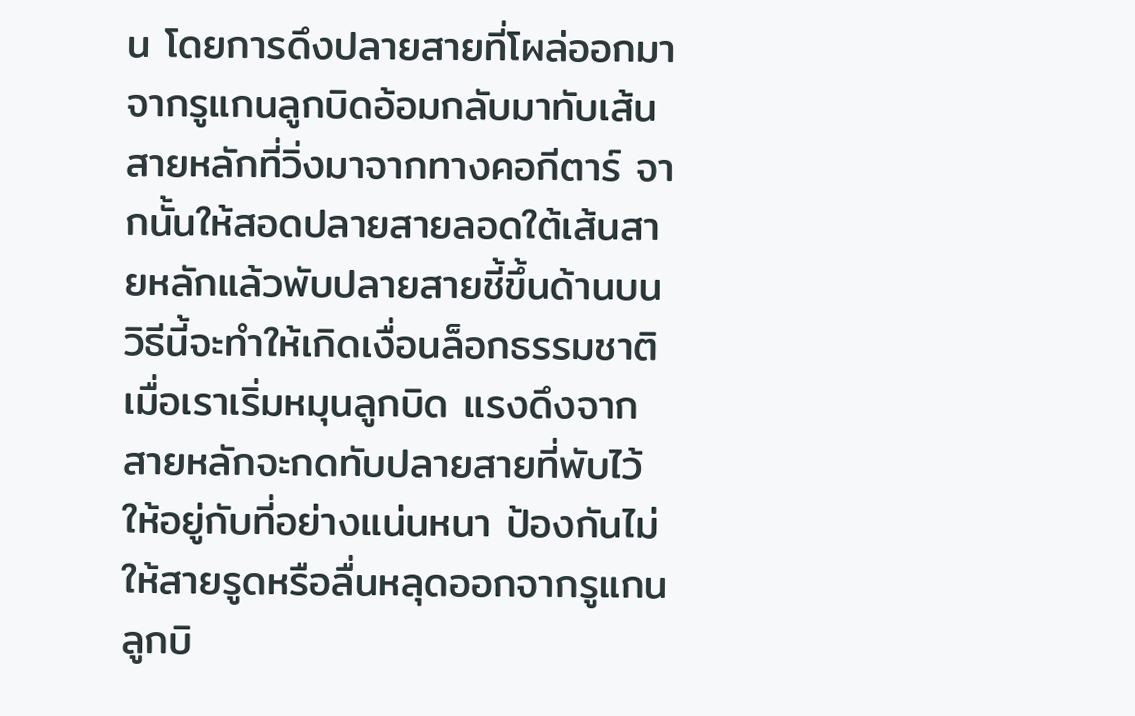น โดยการดึงปลายสายที่โผล่ออกมาจากรูแกนลูกบิดอ้อมกลับมาทับเส้นสายหลักที่วิ่งมาจากทางคอกีตาร์ จากนั้นให้สอดปลายสายลอดใต้เส้นสายหลักแล้วพับปลายสายชี้ขึ้นด้านบน วิธีนี้จะทำให้เกิดเงื่อนล็อกธรรมชาติเมื่อเราเริ่มหมุนลูกบิด แรงดึงจากสายหลักจะกดทับปลายสายที่พับไว้ให้อยู่กับที่อย่างแน่นหนา ป้องกันไม่ให้สายรูดหรือลื่นหลุดออกจากรูแกนลูกบิ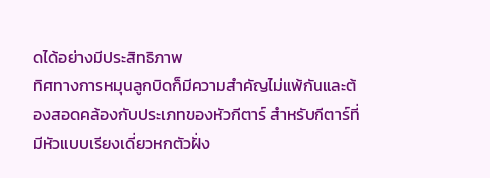ดได้อย่างมีประสิทธิภาพ
ทิศทางการหมุนลูกบิดก็มีความสำคัญไม่แพ้กันและต้องสอดคล้องกับประเภทของหัวกีตาร์ สำหรับกีตาร์ที่มีหัวแบบเรียงเดี่ยวหกตัวฝั่ง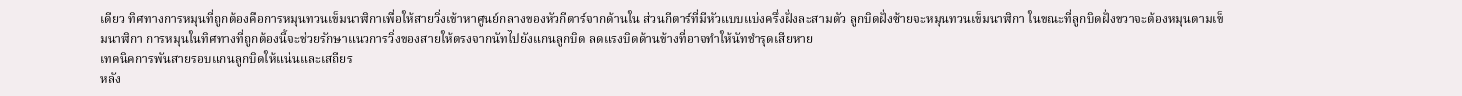เดียว ทิศทางการหมุนที่ถูกต้องคือการหมุนทวนเข็มนาฬิกาเพื่อให้สายวิ่งเข้าหาศูนย์กลางของหัวกีตาร์จากด้านใน ส่วนกีตาร์ที่มีหัวแบบแบ่งครึ่งฝั่งละสามตัว ลูกบิดฝั่งซ้ายจะหมุนทวนเข็มนาฬิกา ในขณะที่ลูกบิดฝั่งขวาจะต้องหมุนตามเข็มนาฬิกา การหมุนในทิศทางที่ถูกต้องนี้จะช่วยรักษาแนวการวิ่งของสายให้ตรงจากนัทไปยังแกนลูกบิด ลดแรงบิดด้านข้างที่อาจทำให้นัทชำรุดเสียหาย
เทคนิคการพันสายรอบแกนลูกบิดให้แน่นและเสถียร
หลัง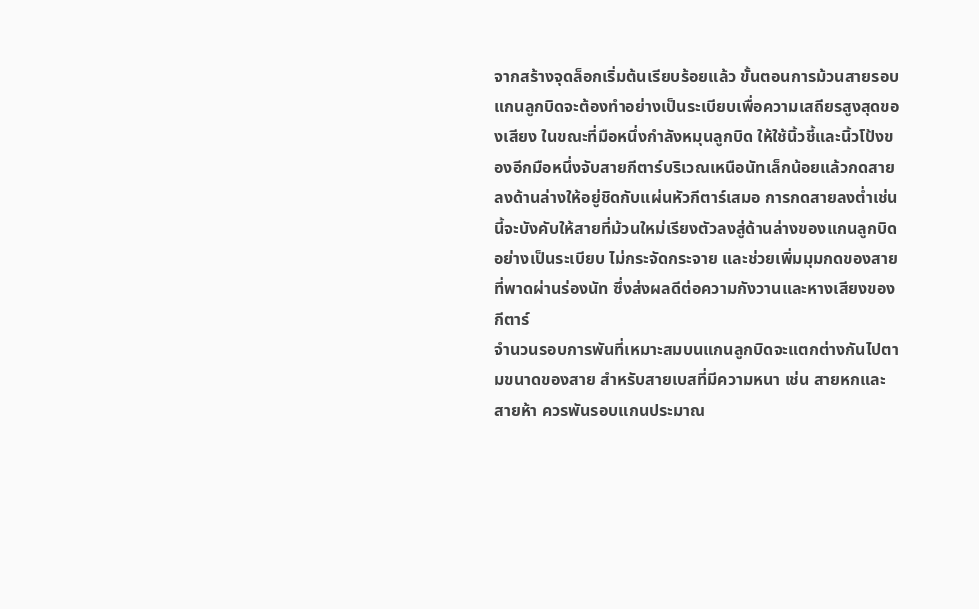จากสร้างจุดล็อกเริ่มต้นเรียบร้อยแล้ว ขั้นตอนการม้วนสายรอบแกนลูกบิดจะต้องทำอย่างเป็นระเบียบเพื่อความเสถียรสูงสุดของเสียง ในขณะที่มือหนึ่งกำลังหมุนลูกบิด ให้ใช้นิ้วชี้และนิ้วโป้งของอีกมือหนึ่งจับสายกีตาร์บริเวณเหนือนัทเล็กน้อยแล้วกดสายลงด้านล่างให้อยู่ชิดกับแผ่นหัวกีตาร์เสมอ การกดสายลงต่ำเช่นนี้จะบังคับให้สายที่ม้วนใหม่เรียงตัวลงสู่ด้านล่างของแกนลูกบิดอย่างเป็นระเบียบ ไม่กระจัดกระจาย และช่วยเพิ่มมุมกดของสายที่พาดผ่านร่องนัท ซึ่งส่งผลดีต่อความกังวานและหางเสียงของกีตาร์
จำนวนรอบการพันที่เหมาะสมบนแกนลูกบิดจะแตกต่างกันไปตามขนาดของสาย สำหรับสายเบสที่มีความหนา เช่น สายหกและสายห้า ควรพันรอบแกนประมาณ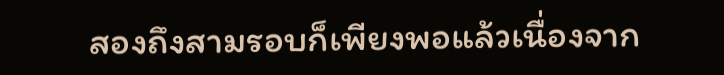สองถึงสามรอบก็เพียงพอแล้วเนื่องจาก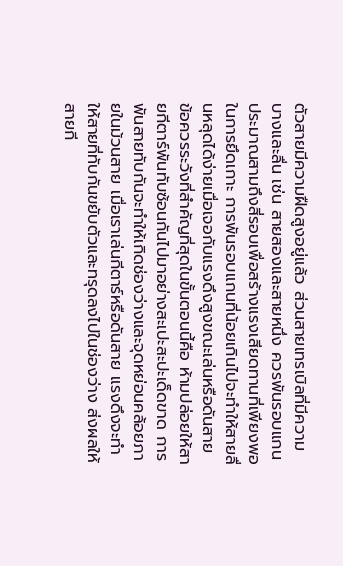ตัวสายมีความฝืดสูงอยู่แล้ว ส่วนสายเทรเบิลที่มีความบางและลื่น เช่น สายสองและสายหนึ่ง ควรพันรอบแกนประมาณสามถึงสี่รอบเพื่อสร้างแรงเสียดทานที่เพียงพอในการยึดเกาะ การพันรอบแกนที่น้อยเกินไปจะทำให้สายลื่นหลุดได้ง่ายเมื่อเจอกับแรงดึงสูงขณะเล่นหรือดันสาย
ข้อควรระวังที่สำคัญที่สุดในขั้นตอนนี้คือ ห้ามปล่อยให้สายกีตาร์พันทับซ้อนกันไปมาอย่างสะเปะสะปะเด็ดขาด การพันสายทับกันจะทำให้เกิดช่องว่างและจุดหย่อนคล้อยภายในม้วนสาย เมื่อเราเล่นกีตาร์หรือดันสาย แรงดึงจะทำให้สายที่ทับกันขยับตัวและทรุดลงไปในช่องว่าง ส่งผลให้สายกี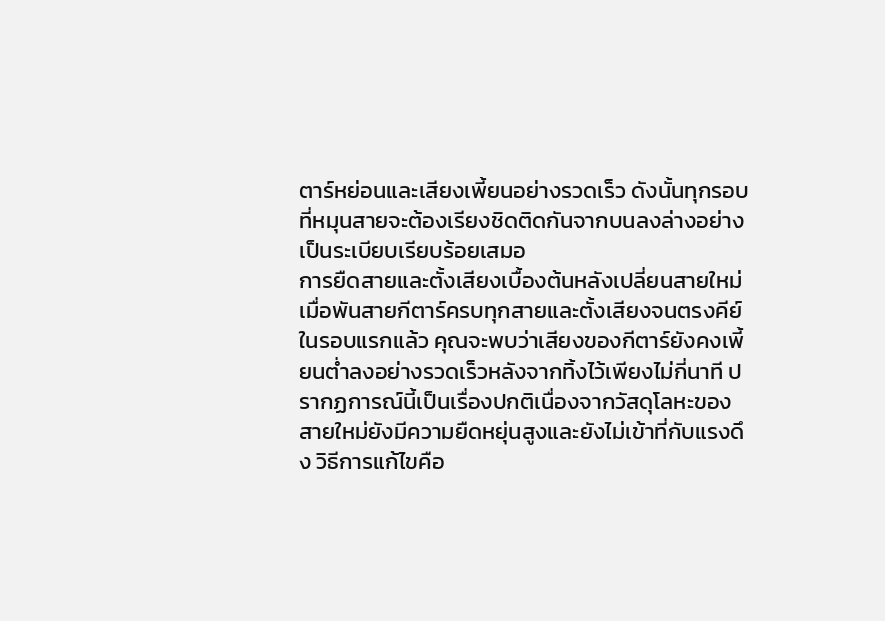ตาร์หย่อนและเสียงเพี้ยนอย่างรวดเร็ว ดังนั้นทุกรอบที่หมุนสายจะต้องเรียงชิดติดกันจากบนลงล่างอย่างเป็นระเบียบเรียบร้อยเสมอ
การยืดสายและตั้งเสียงเบื้องต้นหลังเปลี่ยนสายใหม่
เมื่อพันสายกีตาร์ครบทุกสายและตั้งเสียงจนตรงคีย์ในรอบแรกแล้ว คุณจะพบว่าเสียงของกีตาร์ยังคงเพี้ยนต่ำลงอย่างรวดเร็วหลังจากทิ้งไว้เพียงไม่กี่นาที ปรากฏการณ์นี้เป็นเรื่องปกติเนื่องจากวัสดุโลหะของสายใหม่ยังมีความยืดหยุ่นสูงและยังไม่เข้าที่กับแรงดึง วิธีการแก้ไขคือ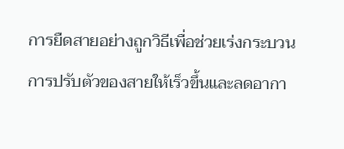การยืดสายอย่างถูกวิธีเพื่อช่วยเร่งกระบวนการปรับตัวของสายให้เร็วขึ้นและลดอากา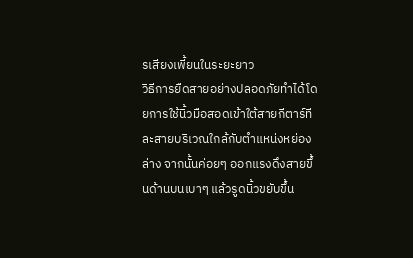รเสียงเพี้ยนในระยะยาว
วิธีการยืดสายอย่างปลอดภัยทำได้โดยการใช้นิ้วมือสอดเข้าใต้สายกีตาร์ทีละสายบริเวณใกล้กับตำแหน่งหย่องล่าง จากนั้นค่อยๆ ออกแรงดึงสายขึ้นด้านบนเบาๆ แล้วรูดนิ้วขยับขึ้น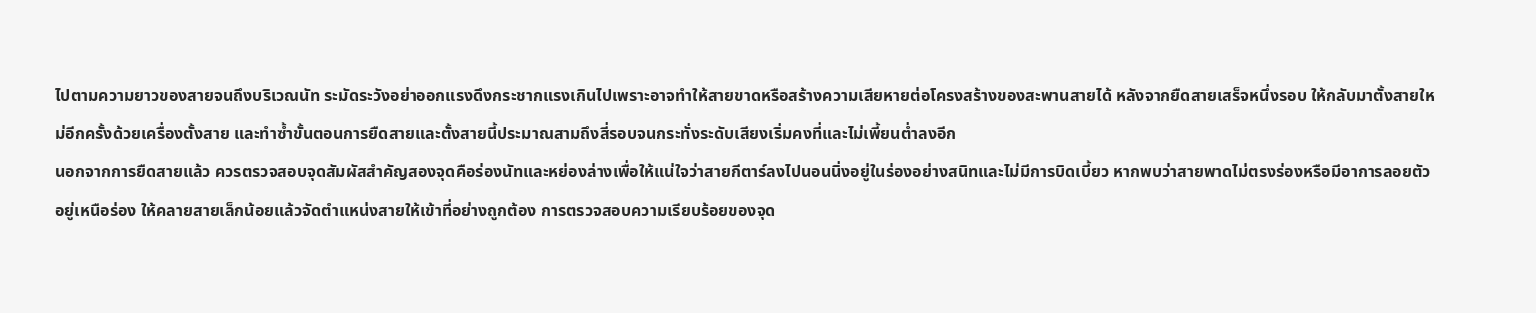ไปตามความยาวของสายจนถึงบริเวณนัท ระมัดระวังอย่าออกแรงดึงกระชากแรงเกินไปเพราะอาจทำให้สายขาดหรือสร้างความเสียหายต่อโครงสร้างของสะพานสายได้ หลังจากยืดสายเสร็จหนึ่งรอบ ให้กลับมาตั้งสายใหม่อีกครั้งด้วยเครื่องตั้งสาย และทำซ้ำขั้นตอนการยืดสายและตั้งสายนี้ประมาณสามถึงสี่รอบจนกระทั่งระดับเสียงเริ่มคงที่และไม่เพี้ยนต่ำลงอีก
นอกจากการยืดสายแล้ว ควรตรวจสอบจุดสัมผัสสำคัญสองจุดคือร่องนัทและหย่องล่างเพื่อให้แน่ใจว่าสายกีตาร์ลงไปนอนนิ่งอยู่ในร่องอย่างสนิทและไม่มีการบิดเบี้ยว หากพบว่าสายพาดไม่ตรงร่องหรือมีอาการลอยตัวอยู่เหนือร่อง ให้คลายสายเล็กน้อยแล้วจัดตำแหน่งสายให้เข้าที่อย่างถูกต้อง การตรวจสอบความเรียบร้อยของจุด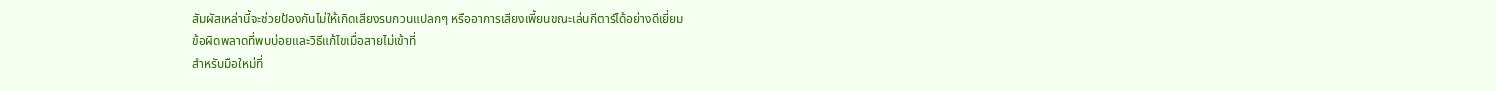สัมผัสเหล่านี้จะช่วยป้องกันไม่ให้เกิดเสียงรบกวนแปลกๆ หรืออาการเสียงเพี้ยนขณะเล่นกีตาร์ได้อย่างดีเยี่ยม
ข้อผิดพลาดที่พบบ่อยและวิธีแก้ไขเมื่อสายไม่เข้าที่
สำหรับมือใหม่ที่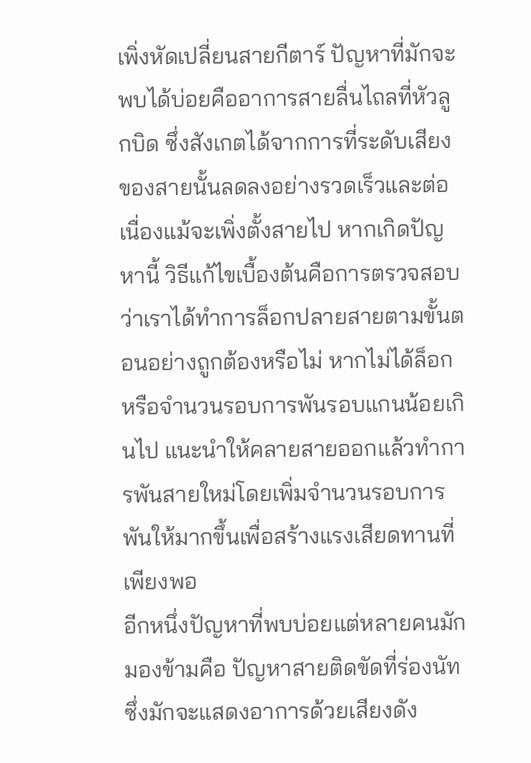เพิ่งหัดเปลี่ยนสายกีตาร์ ปัญหาที่มักจะพบได้บ่อยคืออาการสายลื่นไถลที่หัวลูกบิด ซึ่งสังเกตได้จากการที่ระดับเสียงของสายนั้นลดลงอย่างรวดเร็วและต่อเนื่องแม้จะเพิ่งตั้งสายไป หากเกิดปัญหานี้ วิธีแก้ไขเบื้องต้นคือการตรวจสอบว่าเราได้ทำการล็อกปลายสายตามขั้นตอนอย่างถูกต้องหรือไม่ หากไม่ได้ล็อกหรือจำนวนรอบการพันรอบแกนน้อยเกินไป แนะนำให้คลายสายออกแล้วทำการพันสายใหม่โดยเพิ่มจำนวนรอบการพันให้มากขึ้นเพื่อสร้างแรงเสียดทานที่เพียงพอ
อีกหนึ่งปัญหาที่พบบ่อยแต่หลายคนมักมองข้ามคือ ปัญหาสายติดขัดที่ร่องนัท ซึ่งมักจะแสดงอาการด้วยเสียงดัง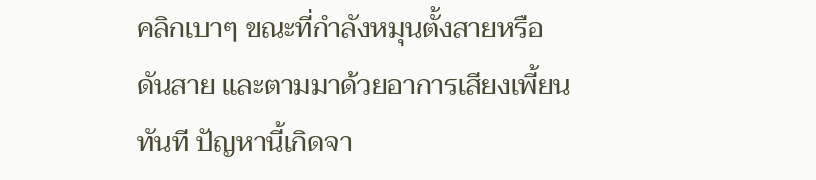คลิกเบาๆ ขณะที่กำลังหมุนตั้งสายหรือดันสาย และตามมาด้วยอาการเสียงเพี้ยนทันที ปัญหานี้เกิดจา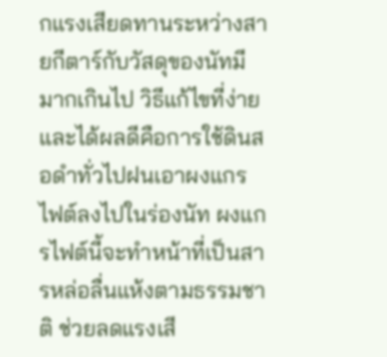กแรงเสียดทานระหว่างสายกีตาร์กับวัสดุของนัทมีมากเกินไป วิธีแก้ไขที่ง่ายและได้ผลดีคือการใช้ดินสอดำทั่วไปฝนเอาผงแกรไฟต์ลงไปในร่องนัท ผงแกรไฟต์นี้จะทำหน้าที่เป็นสารหล่อลื่นแห้งตามธรรมชาติ ช่วยลดแรงเสี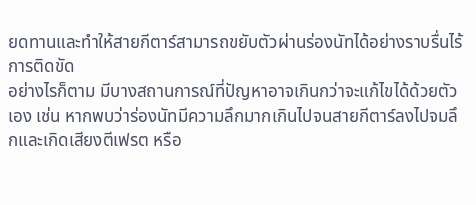ยดทานและทำให้สายกีตาร์สามารถขยับตัวผ่านร่องนัทได้อย่างราบรื่นไร้การติดขัด
อย่างไรก็ตาม มีบางสถานการณ์ที่ปัญหาอาจเกินกว่าจะแก้ไขได้ด้วยตัวเอง เช่น หากพบว่าร่องนัทมีความลึกมากเกินไปจนสายกีตาร์ลงไปจมลึกและเกิดเสียงตีเฟรต หรือ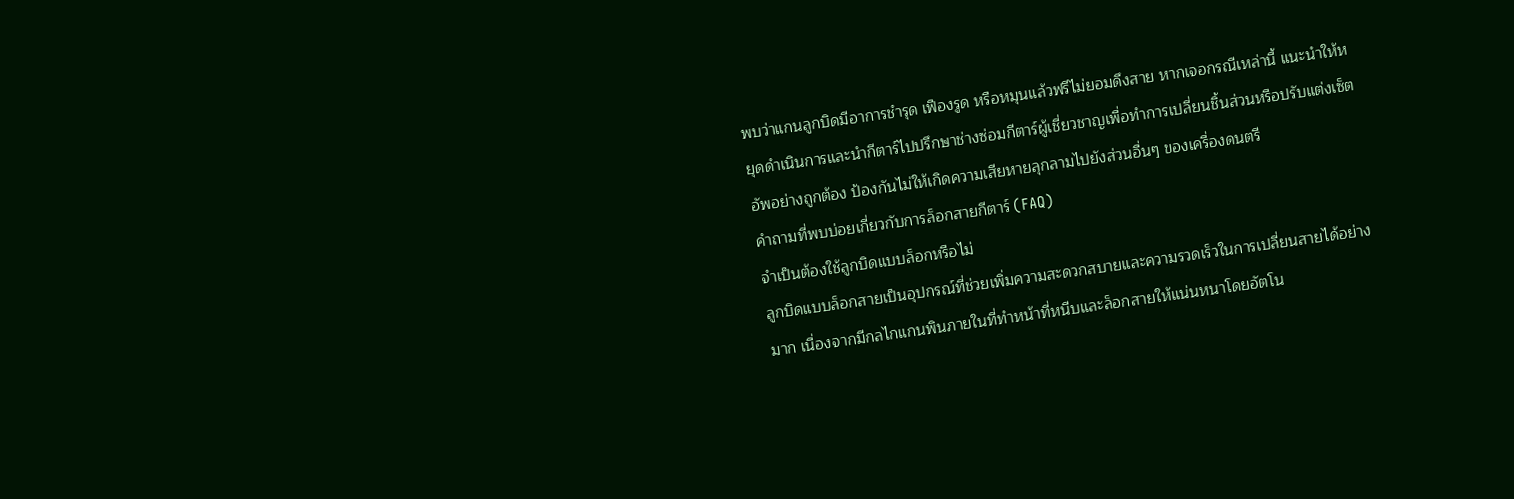พบว่าแกนลูกบิดมีอาการชำรุด เฟืองรูด หรือหมุนแล้วฟรีไม่ยอมดึงสาย หากเจอกรณีเหล่านี้ แนะนำให้หยุดดำเนินการและนำกีตาร์ไปปรึกษาช่างซ่อมกีตาร์ผู้เชี่ยวชาญเพื่อทำการเปลี่ยนชิ้นส่วนหรือปรับแต่งเซ็ตอัพอย่างถูกต้อง ป้องกันไม่ให้เกิดความเสียหายลุกลามไปยังส่วนอื่นๆ ของเครื่องดนตรี
คำถามที่พบบ่อยเกี่ยวกับการล็อกสายกีตาร์ (FAQ)
จำเป็นต้องใช้ลูกบิดแบบล็อกหรือไม่
ลูกบิดแบบล็อกสายเป็นอุปกรณ์ที่ช่วยเพิ่มความสะดวกสบายและความรวดเร็วในการเปลี่ยนสายได้อย่างมาก เนื่องจากมีกลไกแกนพินภายในที่ทำหน้าที่หนีบและล็อกสายให้แน่นหนาโดยอัตโน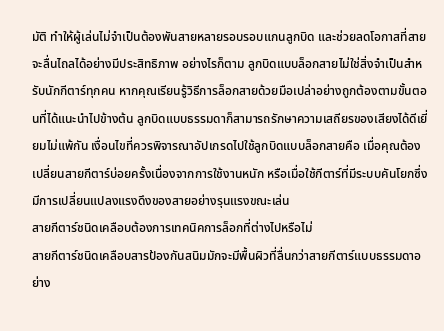มัติ ทำให้ผู้เล่นไม่จำเป็นต้องพันสายหลายรอบรอบแกนลูกบิด และช่วยลดโอกาสที่สายจะลื่นไถลได้อย่างมีประสิทธิภาพ อย่างไรก็ตาม ลูกบิดแบบล็อกสายไม่ใช่สิ่งจำเป็นสำหรับนักกีตาร์ทุกคน หากคุณเรียนรู้วิธีการล็อกสายด้วยมือเปล่าอย่างถูกต้องตามขั้นตอนที่ได้แนะนำไปข้างต้น ลูกบิดแบบธรรมดาก็สามารถรักษาความเสถียรของเสียงได้ดีเยี่ยมไม่แพ้กัน เงื่อนไขที่ควรพิจารณาอัปเกรดไปใช้ลูกบิดแบบล็อกสายคือ เมื่อคุณต้องเปลี่ยนสายกีตาร์บ่อยครั้งเนื่องจากการใช้งานหนัก หรือเมื่อใช้กีตาร์ที่มีระบบคันโยกซึ่งมีการเปลี่ยนแปลงแรงดึงของสายอย่างรุนแรงขณะเล่น
สายกีตาร์ชนิดเคลือบต้องการเทคนิคการล็อกที่ต่างไปหรือไม่
สายกีตาร์ชนิดเคลือบสารป้องกันสนิมมักจะมีพื้นผิวที่ลื่นกว่าสายกีตาร์แบบธรรมดาอย่าง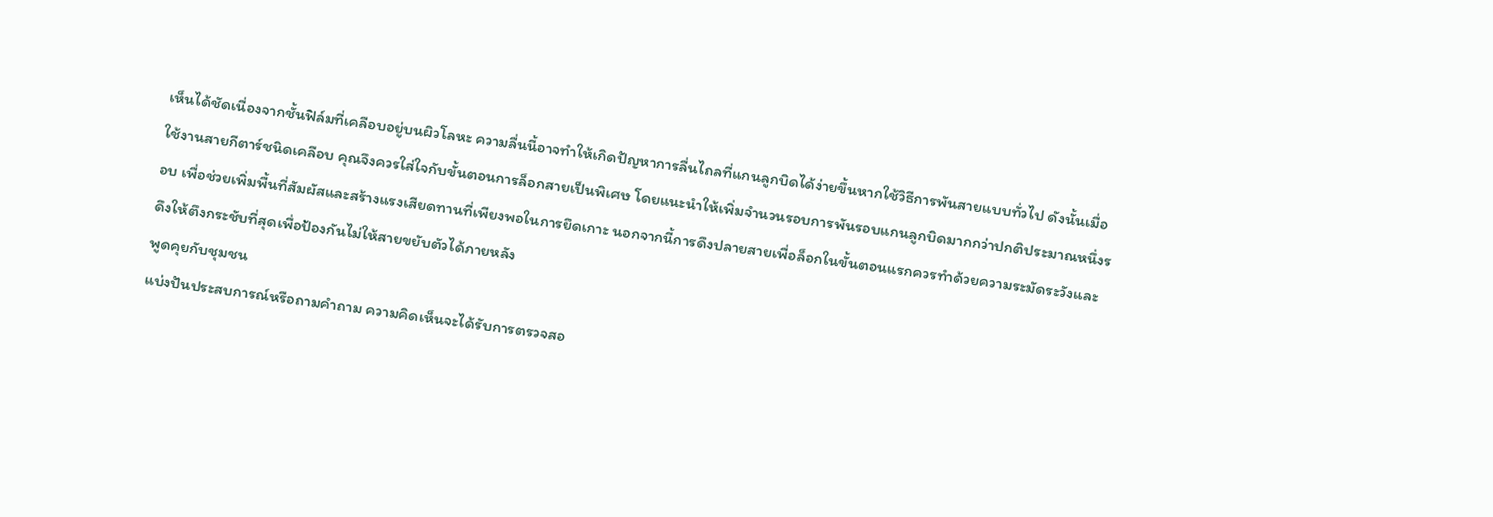เห็นได้ชัดเนื่องจากชั้นฟิล์มที่เคลือบอยู่บนผิวโลหะ ความลื่นนี้อาจทำให้เกิดปัญหาการลื่นไถลที่แกนลูกบิดได้ง่ายขึ้นหากใช้วิธีการพันสายแบบทั่วไป ดังนั้นเมื่อใช้งานสายกีตาร์ชนิดเคลือบ คุณจึงควรใส่ใจกับขั้นตอนการล็อกสายเป็นพิเศษ โดยแนะนำให้เพิ่มจำนวนรอบการพันรอบแกนลูกบิดมากกว่าปกติประมาณหนึ่งรอบ เพื่อช่วยเพิ่มพื้นที่สัมผัสและสร้างแรงเสียดทานที่เพียงพอในการยึดเกาะ นอกจากนี้การดึงปลายสายเพื่อล็อกในขั้นตอนแรกควรทำด้วยความระมัดระวังและดึงให้ตึงกระชับที่สุดเพื่อป้องกันไม่ให้สายขยับตัวได้ภายหลัง
พูดคุยกับชุมชน
แบ่งปันประสบการณ์หรือถามคำถาม ความคิดเห็นจะได้รับการตรวจสอ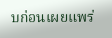บก่อนเผยแพร่